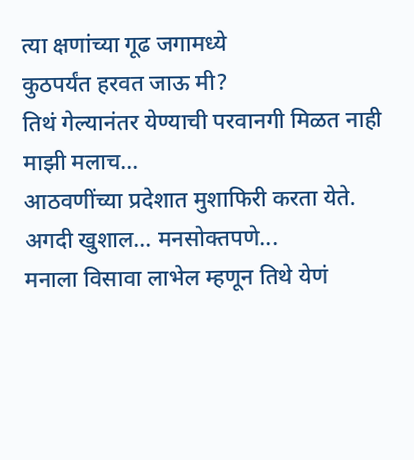त्या क्षणांच्या गूढ जगामध्ये
कुठपर्यंत हरवत जाऊ मी?
तिथं गेल्यानंतर येण्याची परवानगी मिळत नाही
माझी मलाच...
आठवणींच्या प्रदेशात मुशाफिरी करता येते. अगदी खुशाल... मनसोक्तपणे...
मनाला विसावा लाभेल म्हणून तिथे येणं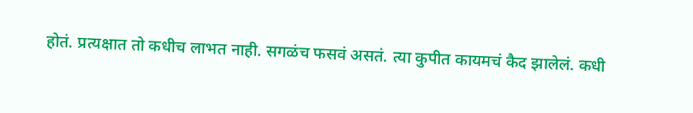होतं. प्रत्यक्षात तो कधीच लाभत नाही. सगळंच फसवं असतं. त्या कुपीत कायमचं कैद झालेलं. कधी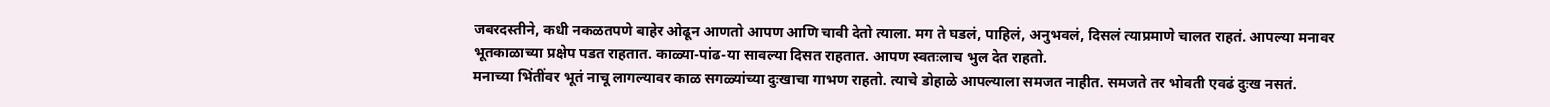जबरदस्तीने, कधी नकळतपणे बाहेर ओढून आणतो आपण आणि चावी देतो त्याला. मग ते घडलं, पाहिलं, अनुभवलं, दिसलं त्याप्रमाणे चालत राहतं. आपल्या मनावर भूतकाळाच्या प्रक्षेप पडत राहतात. काळ्या-पांढ-या सावल्या दिसत राहतात. आपण स्वतःलाच भुल देत राहतो.
मनाच्या भिंतींवर भूतं नाचू लागल्यावर काळ सगळ्यांच्या दुःखाचा गाभण राहतो. त्याचे डोहाळे आपल्याला समजत नाहीत. समजते तर भोवती एवढं दुःख नसतं.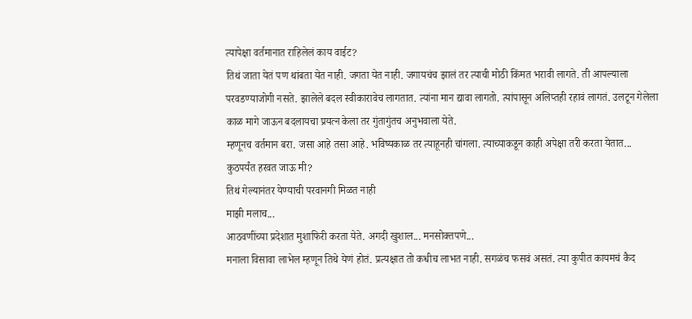त्यापेक्षा वर्तमानात राहिलेलं काय वाईट?
तिथं जाता येतं पण थांबता येत नाही. जगता येत नाही. जगायचंच झालं तर त्याची मोठी किंमत भरावी लागते. ती आपल्याला परवडण्याजोगी नसते. झालेले बदल स्वीकारावेच लागतात. त्यांना मान द्यावा लागतो. त्यांपासून अलिप्तही रहावं लागतं. उलटून गेलेला काळ मागे जाऊन बदलायचा प्रयत्न केला तर गुंतागुंतच अनुभवाला येते.
म्हणूनच वर्तमान बरा. जसा आहे तसा आहे. भविष्यकाळ तर त्याहूनही चांगला. त्याच्याकडून काही अपेक्षा तरी करता येतात...
कुठपर्यंत हरवत जाऊ मी?
तिथं गेल्यानंतर येण्याची परवानगी मिळत नाही
माझी मलाच...
आठवणींच्या प्रदेशात मुशाफिरी करता येते. अगदी खुशाल... मनसोक्तपणे...
मनाला विसावा लाभेल म्हणून तिथे येणं होतं. प्रत्यक्षात तो कधीच लाभत नाही. सगळंच फसवं असतं. त्या कुपीत कायमचं कैद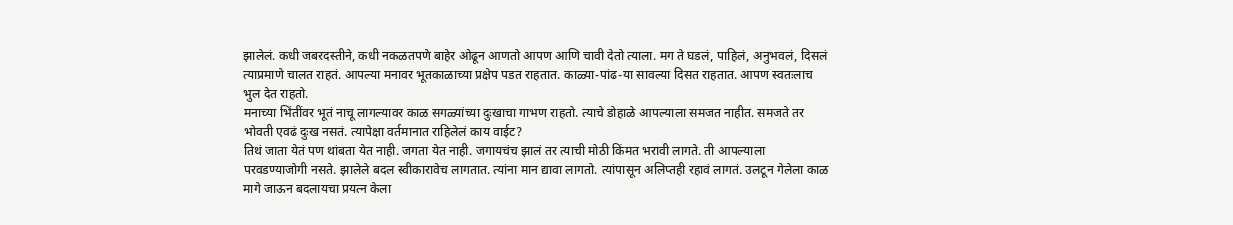झालेलं. कधी जबरदस्तीने, कधी नकळतपणे बाहेर ओढून आणतो आपण आणि चावी देतो त्याला. मग ते घडलं, पाहिलं, अनुभवलं, दिसलं त्याप्रमाणे चालत राहतं. आपल्या मनावर भूतकाळाच्या प्रक्षेप पडत राहतात. काळ्या-पांढ-या सावल्या दिसत राहतात. आपण स्वतःलाच भुल देत राहतो.
मनाच्या भिंतींवर भूतं नाचू लागल्यावर काळ सगळ्यांच्या दुःखाचा गाभण राहतो. त्याचे डोहाळे आपल्याला समजत नाहीत. समजते तर भोवती एवढं दुःख नसतं. त्यापेक्षा वर्तमानात राहिलेलं काय वाईट?
तिथं जाता येतं पण थांबता येत नाही. जगता येत नाही. जगायचंच झालं तर त्याची मोठी किंमत भरावी लागते. ती आपल्याला परवडण्याजोगी नसते. झालेले बदल स्वीकारावेच लागतात. त्यांना मान द्यावा लागतो. त्यांपासून अलिप्तही रहावं लागतं. उलटून गेलेला काळ मागे जाऊन बदलायचा प्रयत्न केला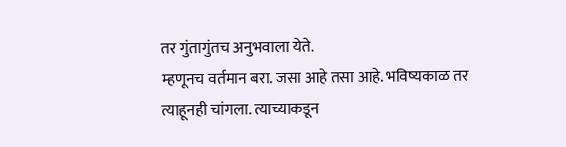तर गुंतागुंतच अनुभवाला येते.
म्हणूनच वर्तमान बरा. जसा आहे तसा आहे. भविष्यकाळ तर त्याहूनही चांगला. त्याच्याकडून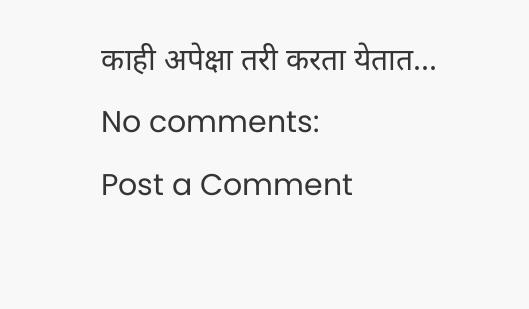काही अपेक्षा तरी करता येतात...
No comments:
Post a Comment